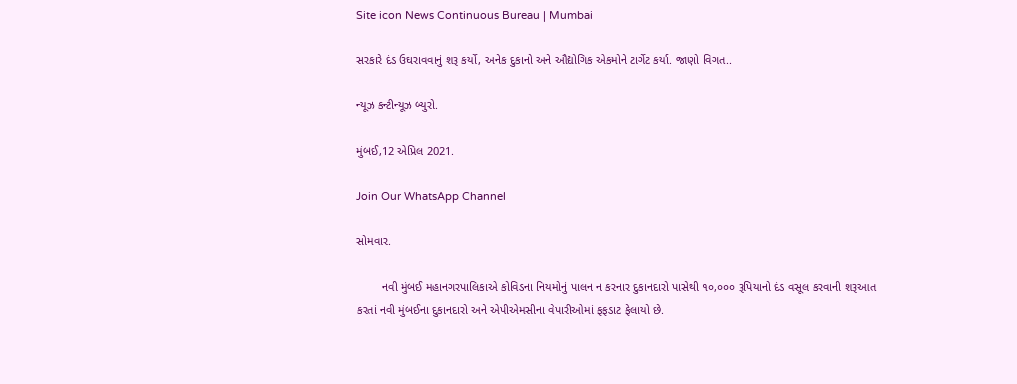Site icon News Continuous Bureau | Mumbai

સરકારે દંડ ઉઘરાવવાનું શરૂ કર્યો, અનેક દુકાનો અને ઔદ્યોગિક એકમોને ટાર્ગેટ કર્યા. જાણો વિગત..

ન્યૂઝ કન્ટીન્યૂઝ બ્યુરો.

મુંબઈ,12 એપ્રિલ 2021.

Join Our WhatsApp Channel

સોમવાર.

        નવી મુંબઈ મહાનગરપાલિકાએ કોવિડના નિયમોનું પાલન ન કરનાર દુકાનદારો પાસેથી ૧૦,૦૦૦ રૂપિયાનો દંડ વસૂલ કરવાની શરૂઆત કરતાં નવી મુંબઈના દુકાનદારો અને એપીએમસીના વેપારીઓમાં ફફડાટ ફેલાયો છે.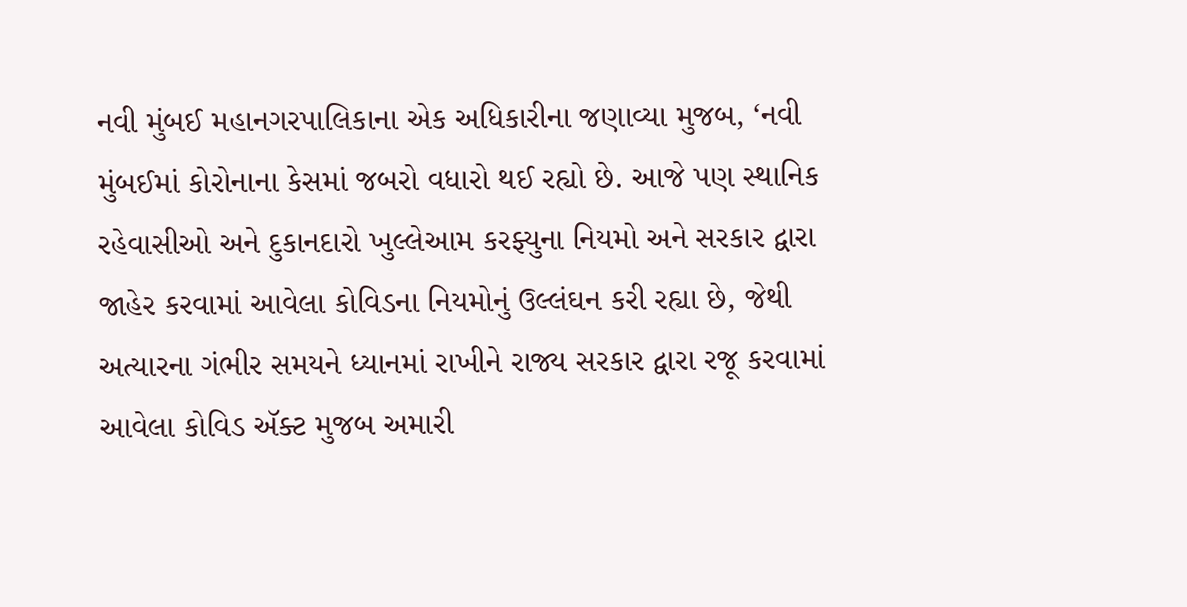નવી મુંબઈ મહાનગરપાલિકાના એક અધિકારીના જણાવ્યા મુજબ, ‘નવી મુંબઈમાં કોરોનાના કેસમાં જબરો વધારો થઈ રહ્યો છે. આજે પણ સ્થાનિક રહેવાસીઓ અને દુકાનદારો ખુલ્લેઆમ કરફ્યુના નિયમો અને સરકાર દ્વારા જાહેર કરવામાં આવેલા કોવિડના નિયમોનું ઉલ્લંઘન કરી રહ્યા છે, જેથી અત્યારના ગંભીર સમયને ધ્યાનમાં રાખીને રાજ્ય સરકાર દ્વારા રજૂ કરવામાં આવેલા કોવિડ ઍક્ટ મુજબ અમારી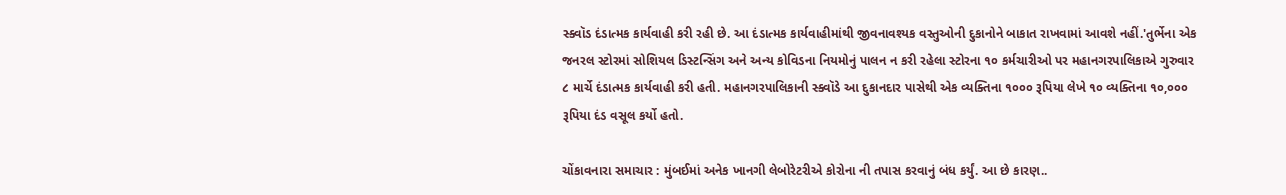સ્ક્વૉડ દંડાત્મક કાર્યવાહી કરી રહી છે. આ દંડાત્મક કાર્યવાહીમાંથી જીવનાવશ્યક વસ્તુઓની દુકાનોને બાકાત રાખવામાં આવશે નહીં.'તુર્ભેના એક જનરલ સ્ટોરમાં સોશિયલ ડિસ્ટન્સિંગ અને અન્ય કોવિડના નિયમોનું પાલન ન કરી રહેલા સ્ટોરના ૧૦ કર્મચારીઓ પર મહાનગરપાલિકાએ ગુરુવાર ૮ માર્ચે દંડાત્મક કાર્યવાહી કરી હતી. મહાનગરપાલિકાની સ્ક્વૉડે આ દુકાનદાર પાસેથી એક વ્યક્તિના ૧૦૦૦ રૂપિયા લેખે ૧૦ વ્યક્તિના ૧૦,૦૦૦ રૂપિયા દંડ વસૂલ કર્યો હતો.

ચોંકાવનારા સમાચાર : મુંબઈમાં અનેક ખાનગી લેબોરેટરીએ કોરોના ની તપાસ કરવાનું બંધ કર્યું. આ છે કારણ..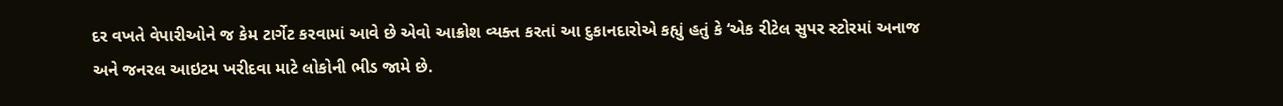દર વખતે વેપારીઓને જ કેમ ટાર્ગેટ કરવામાં આવે છે એવો આક્રોશ વ્યક્ત કરતાં આ દુકાનદારોએ કહ્યું હતું કે ‘એક રીટેલ સુપર સ્ટોરમાં અનાજ અને જનરલ આઇટમ ખરીદવા માટે લોકોની ભીડ જામે છે.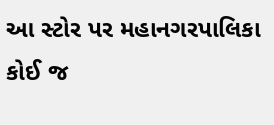આ સ્ટોર પર મહાનગરપાલિકા કોઈ જ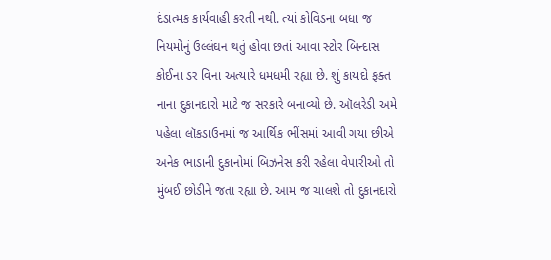દંડાત્મક કાર્યવાહી કરતી નથી. ત્યાં કોવિડના બધા જ નિયમોનું ઉલ્લંઘન થતું હોવા છતાં આવા સ્ટોર બિન્દાસ કોઈના ડર વિના અત્યારે ધમધમી રહ્યા છે. શું કાયદો ફક્ત નાના દુકાનદારો માટે જ સરકારે બનાવ્યો છે. ઑલરેડી અમે પહેલા લૉકડાઉનમાં જ આર્થિક ભીંસમાં આવી ગયા છીએ અનેક ભાડાની દુકાનોમાં બિઝનેસ કરી રહેલા વેપારીઓ તો મુંબઈ છોડીને જતા રહ્યા છે. આમ જ ચાલશે તો દુકાનદારો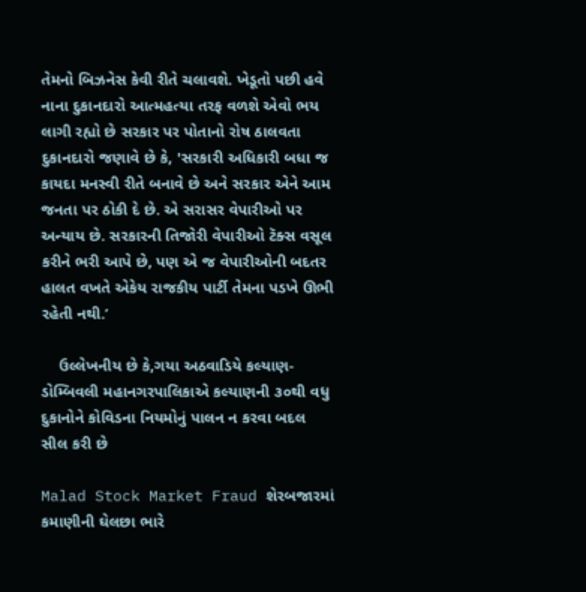તેમનો બિઝનેસ કેવી રીતે ચલાવશે. ખેડૂતો પછી હવે નાના દુકાનદારો આત્મહત્યા તરફ વળશે એવો ભય લાગી રહ્યો છે સરકાર પર પોતાનો રોષ ઠાલવતા દુકાનદારો જણાવે છે કે, 'સરકારી અધિકારી બધા જ કાયદા મનસ્વી રીતે બનાવે છે અને સરકાર એને આમ જનતા પર ઠોકી દે છે. એ સરાસર વેપારીઓ પર અન્યાય છે. સરકારની તિજોરી વેપારીઓ ટૅક્સ વસૂલ કરીને ભરી આપે છે, પણ એ જ વેપારીઓની બદતર હાલત વખતે એકેય રાજકીય પાર્ટી તેમના પડખે ઊભી રહેતી નથી.’

    ઉલ્લેખનીય છે કે,ગયા અઠવાડિયે કલ્યાણ-ડોમ્બિવલી મહાનગરપાલિકાએ કલ્યાણની ૩૦થી વધુ દુકાનોને કોવિડના નિયમોનું પાલન ન કરવા બદલ સીલ કરી છે

Malad Stock Market Fraud શેરબજારમાં કમાણીની ઘેલછા ભારે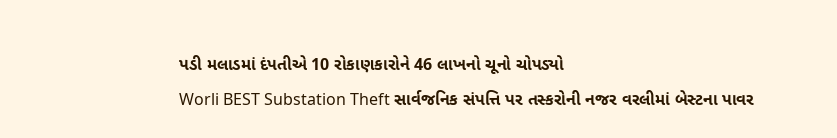પડી મલાડમાં દંપતીએ 10 રોકાણકારોને 46 લાખનો ચૂનો ચોપડ્યો
Worli BEST Substation Theft સાર્વજનિક સંપત્તિ પર તસ્કરોની નજર વરલીમાં બેસ્ટના પાવર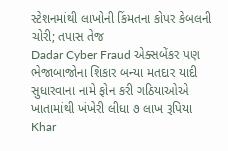સ્ટેશનમાંથી લાખોની કિંમતના કોપર કેબલની ચોરી; તપાસ તેજ
Dadar Cyber Fraud એક્સબેંકર પણ ભેજાબાજોના શિકાર બન્યા મતદાર યાદી સુધારવાના નામે ફોન કરી ગઠિયાઓએ ખાતામાંથી ખંખેરી લીધા ૭ લાખ રૂપિયા
Khar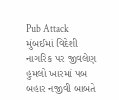Pub Attack મુંબઈમાં વિદેશી નાગરિક પર જીવલેણ હુમલો ખારમાં પબ બહાર નજીવી બાબતે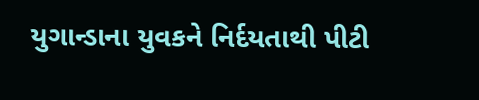યુગાન્ડાના યુવકને નિર્દયતાથી પીટી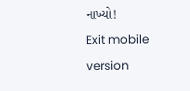નાખ્યો!
Exit mobile version